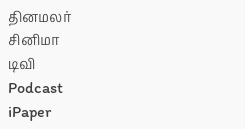தினமலர்
சினிமா
டிவி
Podcast
iPaper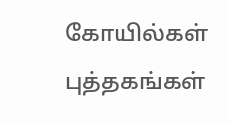கோயில்கள்
புத்தகங்கள்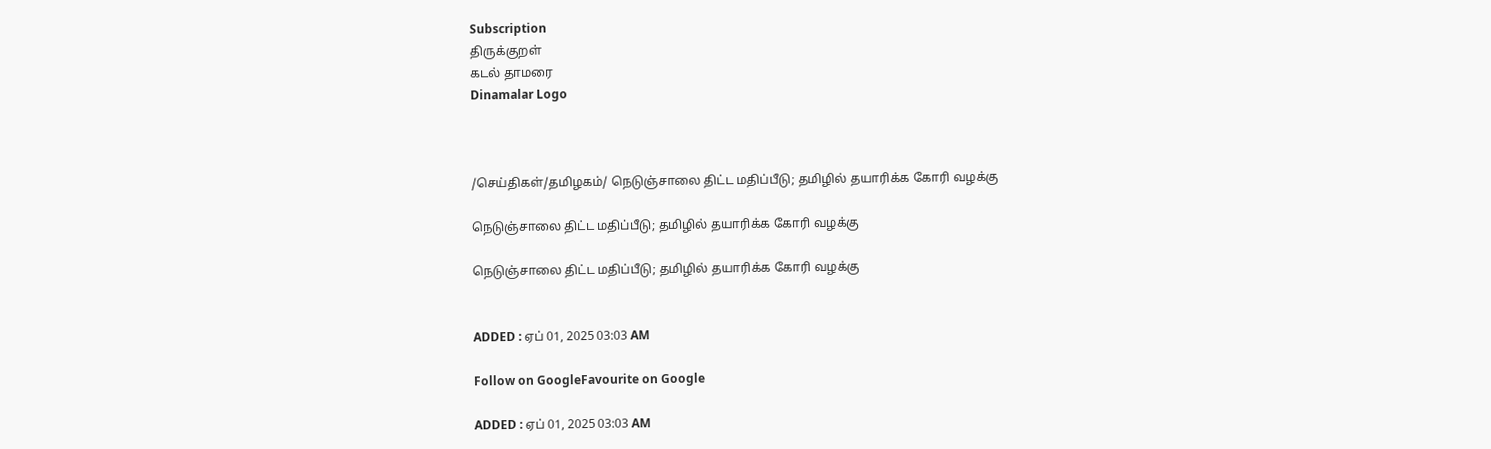Subscription
திருக்குறள்
கடல் தாமரை
Dinamalar Logo



/செய்திகள்/தமிழகம்/ நெடுஞ்சாலை திட்ட மதிப்பீடு; தமிழில் தயாரிக்க கோரி வழக்கு

நெடுஞ்சாலை திட்ட மதிப்பீடு; தமிழில் தயாரிக்க கோரி வழக்கு

நெடுஞ்சாலை திட்ட மதிப்பீடு; தமிழில் தயாரிக்க கோரி வழக்கு


ADDED : ஏப் 01, 2025 03:03 AM

Follow on GoogleFavourite on Google

ADDED : ஏப் 01, 2025 03:03 AM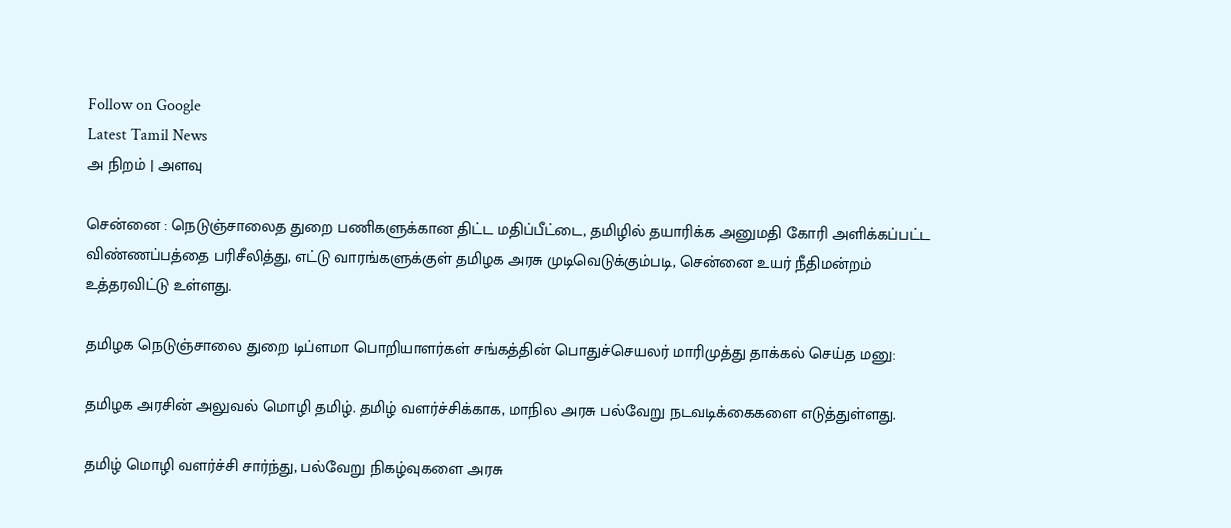Follow on Google
Latest Tamil News
அ நிறம் | அளவு

சென்னை : நெடுஞ்சாலைத துறை பணிகளுக்கான திட்ட மதிப்பீட்டை, தமிழில் தயாரிக்க அனுமதி கோரி அளிக்கப்பட்ட விண்ணப்பத்தை பரிசீலித்து, எட்டு வாரங்களுக்குள் தமிழக அரசு முடிவெடுக்கும்படி, சென்னை உயர் நீதிமன்றம் உத்தரவிட்டு உள்ளது.

தமிழக நெடுஞ்சாலை துறை டிப்ளமா பொறியாளர்கள் சங்கத்தின் பொதுச்செயலர் மாரிமுத்து தாக்கல் செய்த மனு:

தமிழக அரசின் அலுவல் மொழி தமிழ். தமிழ் வளர்ச்சிக்காக, மாநில அரசு பல்வேறு நடவடிக்கைகளை எடுத்துள்ளது.

தமிழ் மொழி வளர்ச்சி சார்ந்து, பல்வேறு நிகழ்வுகளை அரசு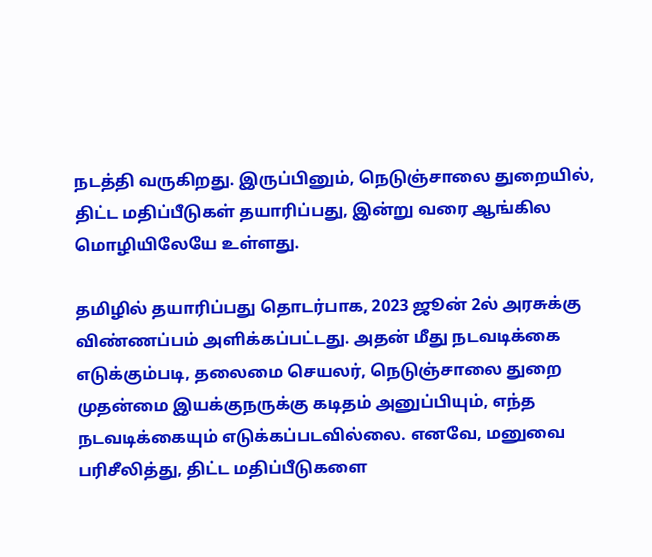நடத்தி வருகிறது. இருப்பினும், நெடுஞ்சாலை துறையில், திட்ட மதிப்பீடுகள் தயாரிப்பது, இன்று வரை ஆங்கில மொழியிலேயே உள்ளது.

தமிழில் தயாரிப்பது தொடர்பாக, 2023 ஜூன் 2ல் அரசுக்கு விண்ணப்பம் அளிக்கப்பட்டது. அதன் மீது நடவடிக்கை எடுக்கும்படி, தலைமை செயலர், நெடுஞ்சாலை துறை முதன்மை இயக்குநருக்கு கடிதம் அனுப்பியும், எந்த நடவடிக்கையும் எடுக்கப்படவில்லை. எனவே, மனுவை பரிசீலித்து, திட்ட மதிப்பீடுகளை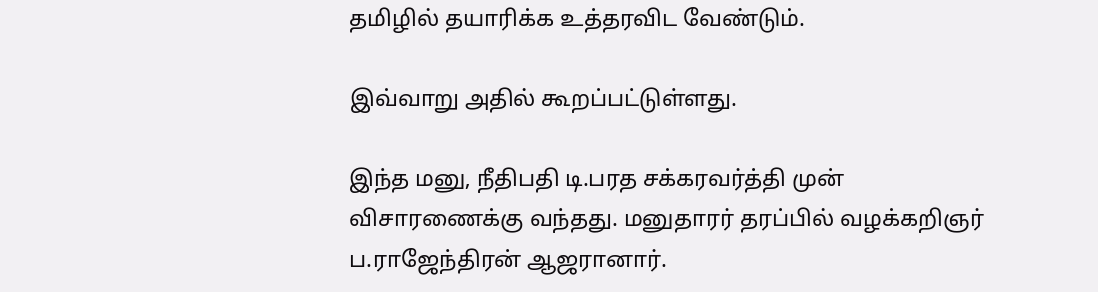தமிழில் தயாரிக்க உத்தரவிட வேண்டும்.

இவ்வாறு அதில் கூறப்பட்டுள்ளது.

இந்த மனு, நீதிபதி டி.பரத சக்கரவர்த்தி முன் விசாரணைக்கு வந்தது. மனுதாரர் தரப்பில் வழக்கறிஞர் ப.ராஜேந்திரன் ஆஜரானார்.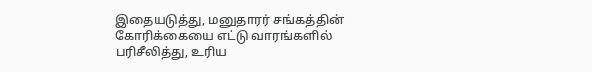இதையடுத்து, மனுதாரர் சங்கத்தின் கோரிக்கையை எட்டு வாரங்களில் பரிசீலித்து, உரிய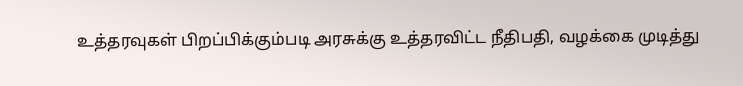உத்தரவுகள் பிறப்பிக்கும்படி அரசுக்கு உத்தரவிட்ட நீதிபதி, வழக்கை முடித்து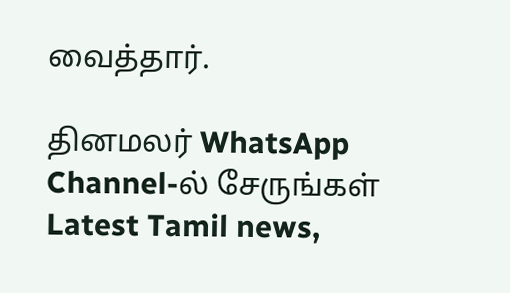வைத்தார்.

தினமலர் WhatsApp Channel-ல் சேருங்கள்
Latest Tamil news,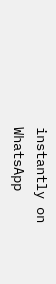instantly on WhatsApp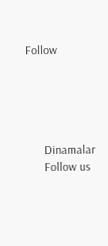Follow





      Dinamalar
      Follow us